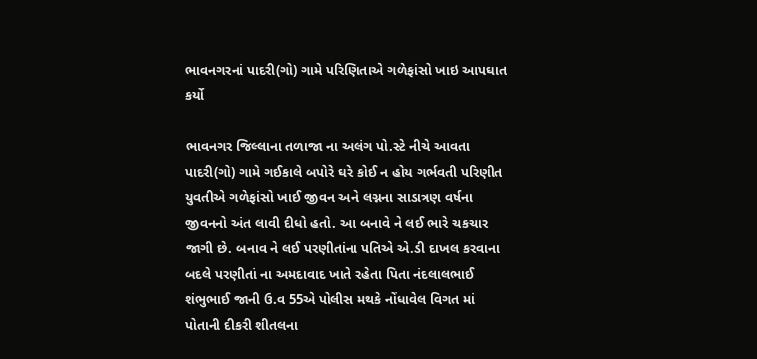ભાવનગરનાં પાદરી(ગો) ગામે પરિણિતાએ ગળેફાંસો ખાઇ આપઘાત કર્યો

ભાવનગર જિલ્લાના તળાજા ના અલંગ પો.સ્ટે નીચે આવતા પાદરી(ગો) ગામે ગઈકાલે બપોરે ઘરે કોઈ ન હોય ગર્ભવતી પરિણીત યુવતીએ ગળેફાંસો ખાઈ જીવન અને લગ્નના સાડાત્રણ વર્ષના જીવનનો અંત લાવી દીધો હતો. આ બનાવે ને લઈ ભારે ચકચાર જાગી છે. બનાવ ને લઈ પરણીતાંના પતિએ એ.ડી દાખલ કરવાના બદલે પરણીતાં ના અમદાવાદ ખાતે રહેતા પિતા નંદલાલભાઈ શંભુભાઈ જાની ઉ.વ 55એ પોલીસ મથકે નોંધાવેલ વિગત માં પોતાની દીકરી શીતલના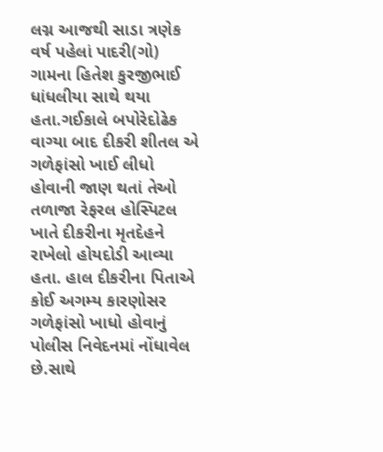લગ્ન આજથી સાડા ત્રણેક વર્ષ પહેલાં પાદરી(ગો) ગામના હિતેશ કુરજીભાઈ ધાંધલીયા સાથે થયા હતા.ગઈકાલે બપોરેદોઢેક વાગ્યા બાદ દીકરી શીતલ એ ગળેફાંસો ખાઈ લીધો હોવાની જાણ થતાં તેઓ તળાજા રેફરલ હોસ્પિટલ ખાતે દીકરીના મૃતદેહને રાખેલો હોયદોડી આવ્યા હતા. હાલ દીકરીના પિતાએ કોઈ અગમ્ય કારણોસર ગળેફાંસો ખાધો હોવાનું પોલીસ નિવેદનમાં નોંધાવેલ છે.સાથે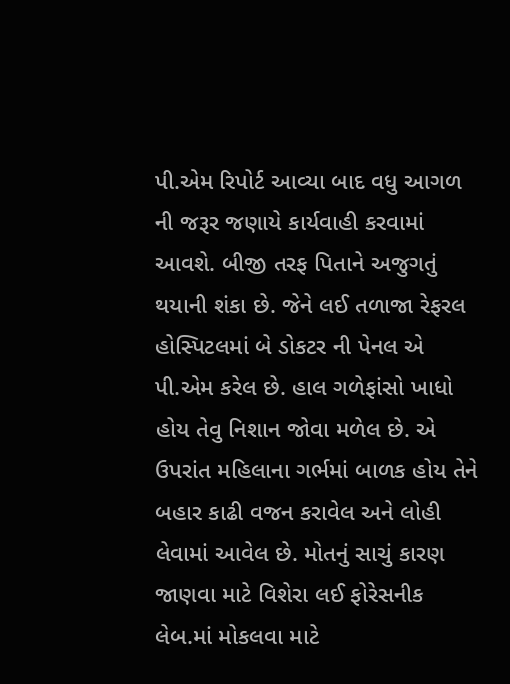પી.એમ રિપોર્ટ આવ્યા બાદ વધુ આગળ ની જરૂર જણાયે કાર્યવાહી કરવામાં આવશે. બીજી તરફ પિતાને અજુગતું થયાની શંકા છે. જેને લઈ તળાજા રેફરલ હોસ્પિટલમાં બે ડોકટર ની પેનલ એ પી.એમ કરેલ છે. હાલ ગળેફાંસો ખાધો હોય તેવુ નિશાન જોવા મળેલ છે. એ ઉપરાંત મહિલાના ગર્ભમાં બાળક હોય તેને બહાર કાઢી વજન કરાવેલ અને લોહી લેવામાં આવેલ છે. મોતનું સાચું કારણ જાણવા માટે વિશેરા લઈ ફોરેસનીક લેબ.માં મોકલવા માટે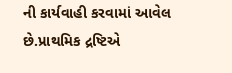ની કાર્યવાહી કરવામાં આવેલ છે.પ્રાથમિક દ્રષ્ટિએ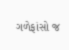ગળેફાંસો જ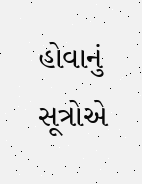હોવાનું સૂત્રોએ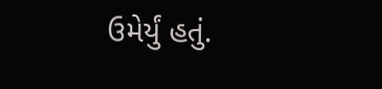ઉમેર્યું હતું.